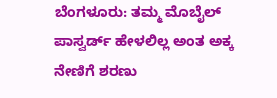ಬೆಂಗಳೂರು: ತಮ್ಮ ಮೊಬೈಲ್ ಪಾಸ್ವರ್ಡ್ ಹೇಳಲಿಲ್ಲ ಅಂತ ಅಕ್ಕ ನೇಣಿಗೆ ಶರಣು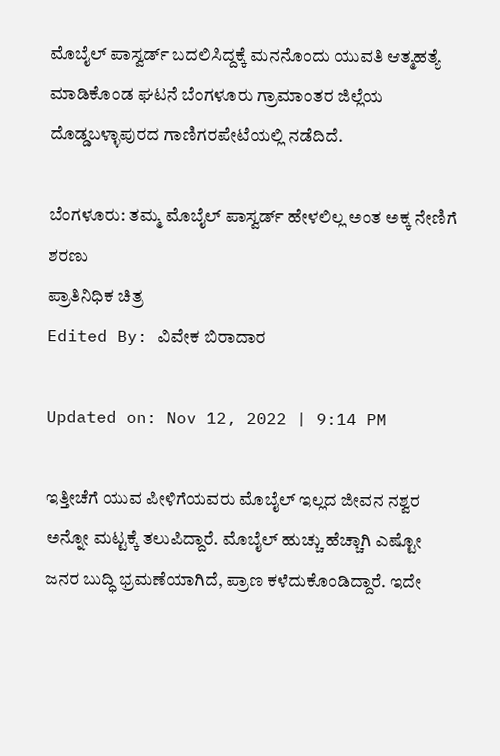ಮೊಬೈಲ್ ಪಾಸ್ವರ್ಡ್ ಬದಲಿಸಿದ್ದಕ್ಕೆ ಮನನೊಂದು ಯುವತಿ ಆತ್ಮಹತ್ಯೆ ಮಾಡಿಕೊಂಡ ಘಟನೆ ಬೆಂಗಳೂರು ಗ್ರಾಮಾಂತರ ಜಿಲ್ಲೆಯ ದೊಡ್ಡಬಳ್ಳಾಪುರದ ಗಾಣಿಗರಪೇಟೆಯಲ್ಲಿ ನಡೆದಿದೆ.

ಬೆಂಗಳೂರು: ತಮ್ಮ ಮೊಬೈಲ್ ಪಾಸ್ವರ್ಡ್ ಹೇಳಲಿಲ್ಲ ಅಂತ ಅಕ್ಕ ನೇಣಿಗೆ ಶರಣು
ಪ್ರಾತಿನಿಧಿಕ ಚಿತ್ರ
Edited By: ವಿವೇಕ ಬಿರಾದಾರ

Updated on: Nov 12, 2022 | 9:14 PM

ಇತ್ತೀಚೆಗೆ ಯುವ ಪೀಳಿಗೆಯವರು ಮೊಬೈಲ್ ಇಲ್ಲದ ಜೀವನ ನಶ್ವರ ಅನ್ನೋ ಮಟ್ಟಕ್ಕೆ ತಲುಪಿದ್ದಾರೆ. ಮೊಬೈಲ್ ಹುಚ್ಚು ಹೆಚ್ಚಾಗಿ ಎಷ್ಟೋ ಜನರ ಬುದ್ಧಿ ಭ್ರಮಣೆಯಾಗಿದೆ, ಪ್ರಾಣ ಕಳೆದುಕೊಂಡಿದ್ದಾರೆ. ಇದೇ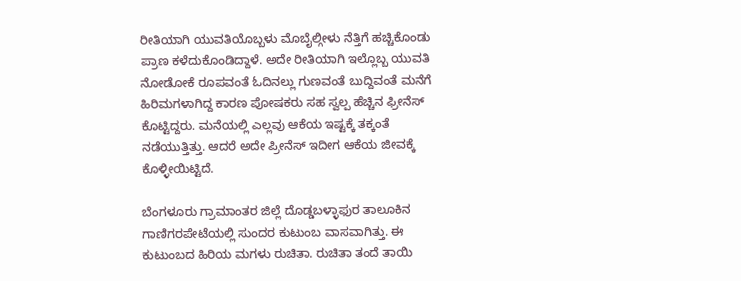ರೀತಿಯಾಗಿ ಯುವತಿಯೊಬ್ಬಳು ಮೊಬೈಲ್ಗೀಳು ನೆತ್ತಿಗೆ ಹಚ್ಚಿಕೊಂಡು ಪ್ರಾಣ ಕಳೆದುಕೊಂಡಿದ್ದಾಳೆ. ಅದೇ ರೀತಿಯಾಗಿ ಇಲ್ಲೊಬ್ಬ ಯುವತಿ ನೋಡೋಕೆ ರೂಪವಂತೆ ಓದಿನಲ್ಲು ಗುಣವಂತೆ ಬುದ್ದಿವಂತೆ ಮನೆಗೆ ಹಿರಿಮಗಳಾಗಿದ್ದ ಕಾರಣ ಪೋಷಕರು ಸಹ ಸ್ವಲ್ಪ ಹೆಚ್ಚಿನ ಫ್ರೀನೆಸ್ ಕೊಟ್ಟಿದ್ದರು. ಮನೆಯಲ್ಲಿ ಎಲ್ಲವು ಆಕೆಯ ಇಷ್ಟಕ್ಕೆ ತಕ್ಕಂತೆ ನಡೆಯುತ್ತಿತ್ತು. ಆದರೆ ಅದೇ ಪ್ರೀನೆಸ್ ಇದೀಗ ಆಕೆಯ ಜೀವಕ್ಕೆ ಕೊಳ್ಳೀಯಿಟ್ಟಿದೆ.

ಬೆಂಗಳೂರು ಗ್ರಾಮಾಂತರ ಜಿಲ್ಲೆ ದೊಡ್ಡಬಳ್ಳಾಫುರ ತಾಲೂಕಿನ ಗಾಣಿಗರಪೇಟೆಯಲ್ಲಿ ಸುಂದರ ಕುಟುಂಬ ವಾಸವಾಗಿತ್ತು. ಈ ಕುಟುಂಬದ ಹಿರಿಯ ಮಗಳು ರುಚಿತಾ. ರುಚಿತಾ ತಂದೆ ತಾಯಿ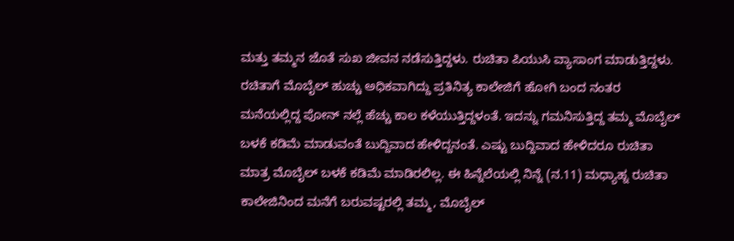ಮತ್ತು ತಮ್ಮನ ಜೊತೆ ಸುಖ ಜೀವನ ನಡೆಸುತ್ತಿದ್ದಳು. ರುಚಿತಾ ಪಿಯುಸಿ ವ್ಯಾಸಾಂಗ ಮಾಡುತ್ತಿದ್ದಳು. ರಚಿತಾಗೆ ಮೊಬೈಲ್ ಹುಚ್ಚು ಅಧಿಕವಾಗಿದ್ದು ಪ್ರತಿನಿತ್ಯ ಕಾಲೇಜಿಗೆ ಹೋಗಿ ಬಂದ ನಂತರ ಮನೆಯಲ್ಲಿದ್ದ ಪೋನ್ ನಲ್ಲೆ ಹೆಚ್ಚು ಕಾಲ ಕಳೆಯುತ್ತಿದ್ದಳಂತೆ. ಇದನ್ನು ಗಮನಿಸುತ್ತಿದ್ದ ತಮ್ಮ ಮೊಬೈಲ್ ಬಳಕೆ ಕಡಿಮೆ ಮಾಡುವಂತೆ ಬುದ್ದಿವಾದ ಹೇಳಿದ್ದನಂತೆ. ಎಷ್ಟು ಬುದ್ದಿವಾದ ಹೇಳಿದರೂ ರುಚಿತಾ ಮಾತ್ರ ಮೊಬೈಲ್ ಬಳಕೆ ಕಡಿಮೆ ಮಾಡಿರಲಿಲ್ಲ. ಈ ಹಿನ್ನೆಲೆಯಲ್ಲಿ ನಿನ್ನೆ (ನ.11) ಮಧ್ಯಾಹ್ನ ರುಚಿತಾ ಕಾಲೇಜಿನಿಂದ ಮನೆಗೆ ಬರುವಷ್ಟರಲ್ಲಿ ತಮ್ಮ, ಮೊಬೈಲ್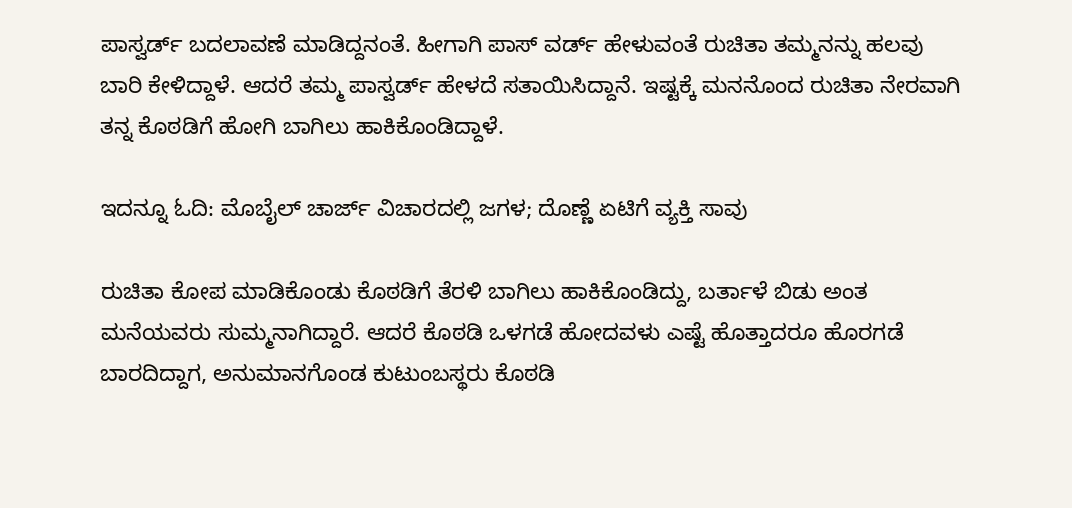ಪಾಸ್ವರ್ಡ್ ಬದಲಾವಣೆ ಮಾಡಿದ್ದನಂತೆ. ಹೀಗಾಗಿ ಪಾಸ್ ವರ್ಡ್ ಹೇಳುವಂತೆ ರುಚಿತಾ ತಮ್ಮನನ್ನು ಹಲವು ಬಾರಿ ಕೇಳಿದ್ದಾಳೆ. ಆದರೆ ತಮ್ಮ ಪಾಸ್ವರ್ಡ್ ಹೇಳದೆ ಸತಾಯಿಸಿದ್ದಾನೆ. ಇಷ್ಟಕ್ಕೆ ಮನನೊಂದ ರುಚಿತಾ ನೇರವಾಗಿ ತನ್ನ ಕೊಠಡಿಗೆ ಹೋಗಿ ಬಾಗಿಲು ಹಾಕಿಕೊಂಡಿದ್ದಾಳೆ.

ಇದನ್ನೂ ಓದಿ: ಮೊಬೈಲ್ ಚಾರ್ಜ್ ವಿಚಾರದಲ್ಲಿ ಜಗಳ; ದೊಣ್ಣೆ ಏಟಿಗೆ ವ್ಯಕ್ತಿ ಸಾವು

ರುಚಿತಾ ಕೋಪ ಮಾಡಿಕೊಂಡು ಕೊಠಡಿಗೆ ತೆರಳಿ ಬಾಗಿಲು ಹಾಕಿಕೊಂಡಿದ್ದು, ಬರ್ತಾಳೆ ಬಿಡು ಅಂತ ಮನೆಯವರು ಸುಮ್ಮನಾಗಿದ್ದಾರೆ. ಆದರೆ ಕೊಠಡಿ ಒಳಗಡೆ ಹೋದವಳು ಎಷ್ಟೆ ಹೊತ್ತಾದರೂ ಹೊರಗಡೆ ಬಾರದಿದ್ದಾಗ, ಅನುಮಾನಗೊಂಡ ಕುಟುಂಬಸ್ಥರು ಕೊಠಡಿ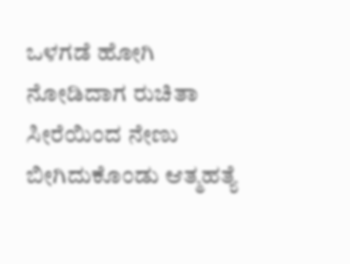ಒಳಗಡೆ ಹೋಗಿ ನೋಡಿದಾಗ ರುಚಿತಾ ಸೀರೆಯಿಂದ ನೇಣು ಬೀಗಿದುಕೊಂಡು ಆತ್ಮಹತ್ಯೆ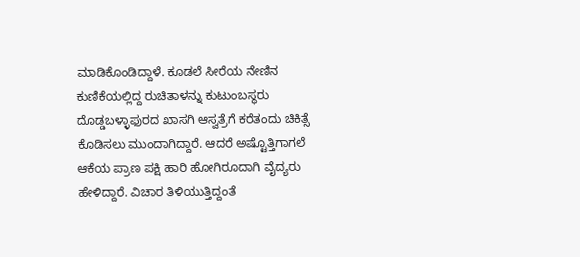ಮಾಡಿಕೊಂಡಿದ್ದಾಳೆ. ಕೂಡಲೆ ಸೀರೆಯ ನೇಣಿನ ಕುಣಿಕೆಯಲ್ಲಿದ್ದ ರುಚಿತಾಳನ್ನು ಕುಟುಂಬಸ್ಥರು ದೊಡ್ಡಬಳ್ಳಾಫುರದ ಖಾಸಗಿ ಆಸ್ವತ್ರೆಗೆ ಕರೆತಂದು ಚಿಕಿತ್ಸೆ ಕೊಡಿಸಲು ಮುಂದಾಗಿದ್ದಾರೆ. ಆದರೆ ಅಷ್ಟೊತ್ತಿಗಾಗಲೆ ಆಕೆಯ ಪ್ರಾಣ ಪಕ್ಷಿ ಹಾರಿ ಹೋಗಿರೂದಾಗಿ ವೈದ್ಯರು ಹೇಳಿದ್ದಾರೆ. ವಿಚಾರ ತಿಳಿಯುತ್ತಿದ್ದಂತೆ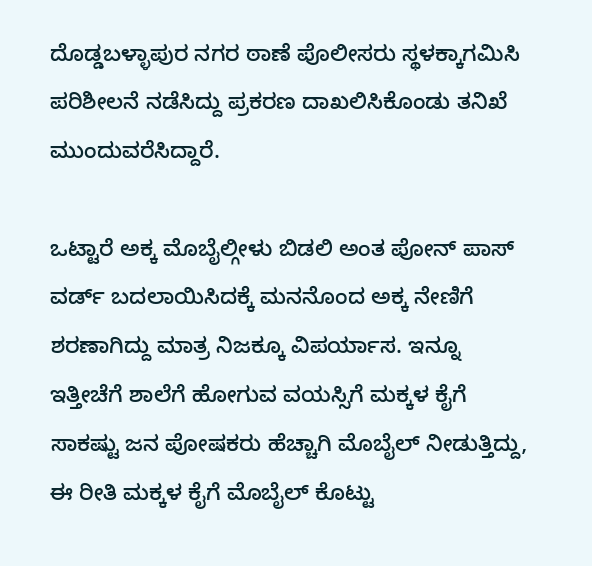ದೊಡ್ಡಬಳ್ಳಾಪುರ ನಗರ ಠಾಣೆ ಪೊಲೀಸರು ಸ್ಥಳಕ್ಕಾಗಮಿಸಿ ಪರಿಶೀಲನೆ ನಡೆಸಿದ್ದು ಪ್ರಕರಣ ದಾಖಲಿಸಿಕೊಂಡು ತನಿಖೆ ಮುಂದುವರೆಸಿದ್ದಾರೆ.

ಒಟ್ಟಾರೆ ಅಕ್ಕ ಮೊಬೈಲ್ಗೀಳು ಬಿಡಲಿ ಅಂತ ಪೋನ್ ಪಾಸ್ ವರ್ಡ್ ಬದಲಾಯಿಸಿದಕ್ಕೆ ಮನನೊಂದ ಅಕ್ಕ ನೇಣಿಗೆ ಶರಣಾಗಿದ್ದು ಮಾತ್ರ ನಿಜಕ್ಕೂ ವಿಪರ್ಯಾಸ. ಇನ್ನೂ ಇತ್ತೀಚೆಗೆ ಶಾಲೆಗೆ ಹೋಗುವ ವಯಸ್ಸಿಗೆ ಮಕ್ಕಳ ಕೈಗೆ ಸಾಕಷ್ಟು ಜನ ಪೋಷಕರು ಹೆಚ್ಚಾಗಿ ಮೊಬೈಲ್ ನೀಡುತ್ತಿದ್ದು, ಈ ರೀತಿ ಮಕ್ಕಳ ಕೈಗೆ ಮೊಬೈಲ್ ಕೊಟ್ಟು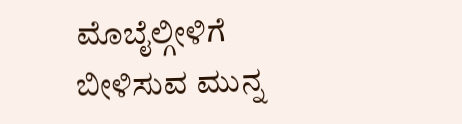ಮೊಬೈಲ್ಗೀಳಿಗೆ ಬೀಳಿಸುವ ಮುನ್ನ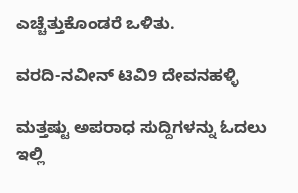ಎಚ್ಚೆತ್ತುಕೊಂಡರೆ ಒಳಿತು.

ವರದಿ-ನವೀನ್ ಟಿವಿ9 ದೇವನಹಳ್ಳಿ

ಮತ್ತಷ್ಟು ಅಪರಾಧ ಸುದ್ದಿಗಳನ್ನು ಓದಲು ಇಲ್ಲಿ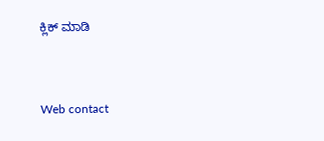ಕ್ಲಿಕ್ ಮಾಡಿ



Web contact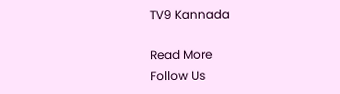TV9 Kannada

Read More
Follow Us